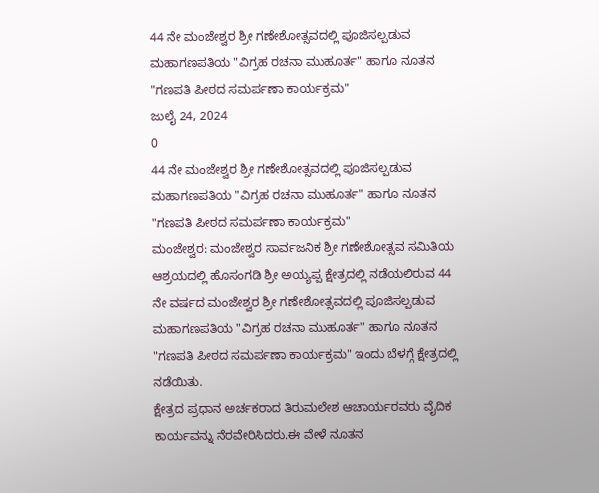44 ನೇ ಮಂಜೇಶ್ವರ ಶ್ರೀ ಗಣೇಶೋತ್ಸವದಲ್ಲಿ ಪೂಜಿಸಲ್ಪಡುವ ಮಹಾಗಣಪತಿಯ "ವಿಗ್ರಹ ರಚನಾ ಮುಹೂರ್ತ" ಹಾಗೂ ನೂತನ "ಗಣಪತಿ ಪೀಠದ ಸಮರ್ಪಣಾ ಕಾರ್ಯಕ್ರಮ"
ಜುಲೈ 24, 2024
0
44 ನೇ ಮಂಜೇಶ್ವರ ಶ್ರೀ ಗಣೇಶೋತ್ಸವದಲ್ಲಿ ಪೂಜಿಸಲ್ಪಡುವ ಮಹಾಗಣಪತಿಯ "ವಿಗ್ರಹ ರಚನಾ ಮುಹೂರ್ತ" ಹಾಗೂ ನೂತನ "ಗಣಪತಿ ಪೀಠದ ಸಮರ್ಪಣಾ ಕಾರ್ಯಕ್ರಮ"
ಮಂಜೇಶ್ವರ: ಮಂಜೇಶ್ವರ ಸಾರ್ವಜನಿಕ ಶ್ರೀ ಗಣೇಶೋತ್ಸವ ಸಮಿತಿಯ ಆಶ್ರಯದಲ್ಲಿ ಹೊಸಂಗಡಿ ಶ್ರೀ ಅಯ್ಯಪ್ಪ ಕ್ಷೇತ್ರದಲ್ಲಿ ನಡೆಯಲಿರುವ 44 ನೇ ವರ್ಷದ ಮಂಜೇಶ್ವರ ಶ್ರೀ ಗಣೇಶೋತ್ಸವದಲ್ಲಿ ಪೂಜಿಸಲ್ಪಡುವ ಮಹಾಗಣಪತಿಯ "ವಿಗ್ರಹ ರಚನಾ ಮುಹೂರ್ತ" ಹಾಗೂ ನೂತನ "ಗಣಪತಿ ಪೀಠದ ಸಮರ್ಪಣಾ ಕಾರ್ಯಕ್ರಮ" ಇಂದು ಬೆಳಗ್ಗೆ ಕ್ಷೇತ್ರದಲ್ಲಿ ನಡೆಯಿತು.
ಕ್ಷೇತ್ರದ ಪ್ರಧಾನ ಅರ್ಚಕರಾದ ತಿರುಮಲೇಶ ಆಚಾರ್ಯರವರು ವೈದಿಕ ಕಾರ್ಯವನ್ನು ನೆರವೇರಿಸಿದರು.ಈ ವೇಳೆ ನೂತನ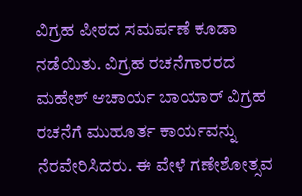ವಿಗ್ರಹ ಪೀಠದ ಸಮರ್ಪಣೆ ಕೂಡಾ ನಡೆಯಿತು. ವಿಗ್ರಹ ರಚನೆಗಾರರದ ಮಹೇಶ್ ಆಚಾರ್ಯ ಬಾಯಾರ್ ವಿಗ್ರಹ ರಚನೆಗೆ ಮುಹೂರ್ತ ಕಾರ್ಯವನ್ನು ನೆರವೇರಿಸಿದರು. ಈ ವೇಳೆ ಗಣೇಶೋತ್ಸವ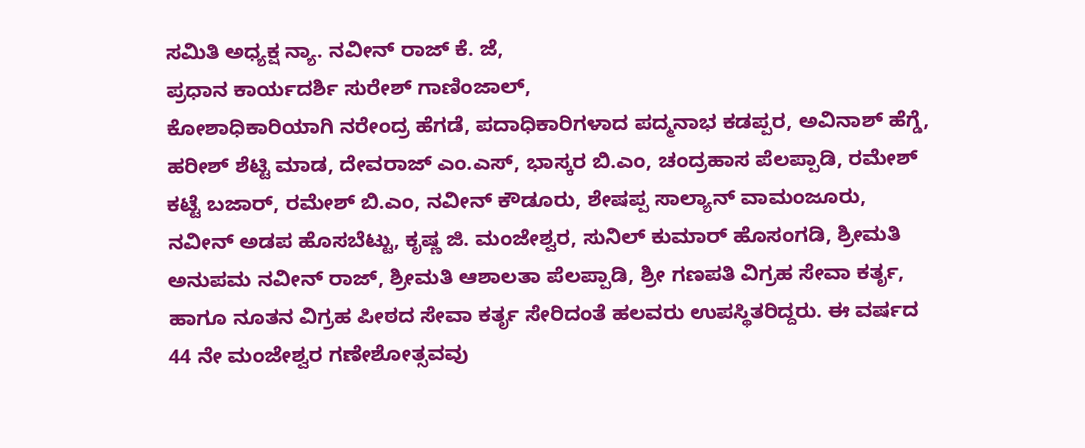ಸಮಿತಿ ಅಧ್ಯಕ್ಷ ನ್ಯಾ. ನವೀನ್ ರಾಜ್ ಕೆ. ಜೆ,
ಪ್ರಧಾನ ಕಾರ್ಯದರ್ಶಿ ಸುರೇಶ್ ಗಾಣಿಂಜಾಲ್,
ಕೋಶಾಧಿಕಾರಿಯಾಗಿ ನರೇಂದ್ರ ಹೆಗಡೆ, ಪದಾಧಿಕಾರಿಗಳಾದ ಪದ್ಮನಾಭ ಕಡಪ್ಪರ, ಅವಿನಾಶ್ ಹೆಗ್ಡೆ, ಹರೀಶ್ ಶೆಟ್ಟಿ ಮಾಡ, ದೇವರಾಜ್ ಎಂ.ಎಸ್, ಭಾಸ್ಕರ ಬಿ.ಎಂ, ಚಂದ್ರಹಾಸ ಪೆಲಪ್ಪಾಡಿ, ರಮೇಶ್ ಕಟ್ಟೆ ಬಜಾರ್, ರಮೇಶ್ ಬಿ.ಎಂ, ನವೀನ್ ಕೌಡೂರು, ಶೇಷಪ್ಪ ಸಾಲ್ಯಾನ್ ವಾಮಂಜೂರು, ನವೀನ್ ಅಡಪ ಹೊಸಬೆಟ್ಟು, ಕೃಷ್ಣ ಜಿ. ಮಂಜೇಶ್ವರ, ಸುನಿಲ್ ಕುಮಾರ್ ಹೊಸಂಗಡಿ, ಶ್ರೀಮತಿ ಅನುಪಮ ನವೀನ್ ರಾಜ್, ಶ್ರೀಮತಿ ಆಶಾಲತಾ ಪೆಲಪ್ಪಾಡಿ, ಶ್ರೀ ಗಣಪತಿ ವಿಗ್ರಹ ಸೇವಾ ಕರ್ತೃ, ಹಾಗೂ ನೂತನ ವಿಗ್ರಹ ಪೀಠದ ಸೇವಾ ಕರ್ತೃ ಸೇರಿದಂತೆ ಹಲವರು ಉಪಸ್ಥಿತರಿದ್ದರು. ಈ ವರ್ಷದ 44 ನೇ ಮಂಜೇಶ್ವರ ಗಣೇಶೋತ್ಸವವು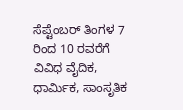ಸೆಪ್ಟೆಂಬರ್ ತಿಂಗಳ 7 ರಿಂದ 10 ರವರೆಗೆ ವಿವಿಧ ವೈದಿಕ, ಧಾರ್ಮಿಕ, ಸಾಂಸೃತಿಕ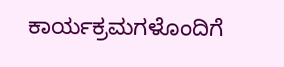ಕಾರ್ಯಕ್ರಮಗಳೊಂದಿಗೆ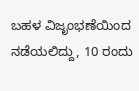ಬಹಳ ವಿಜೃಂಭಣೆಯಿಂದ ನಡೆಯಲಿದ್ದು, 10 ರಂದು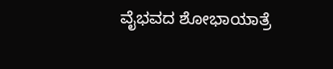ವೈಭವದ ಶೋಭಾಯಾತ್ರೆ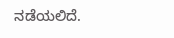ನಡೆಯಲಿದೆ.